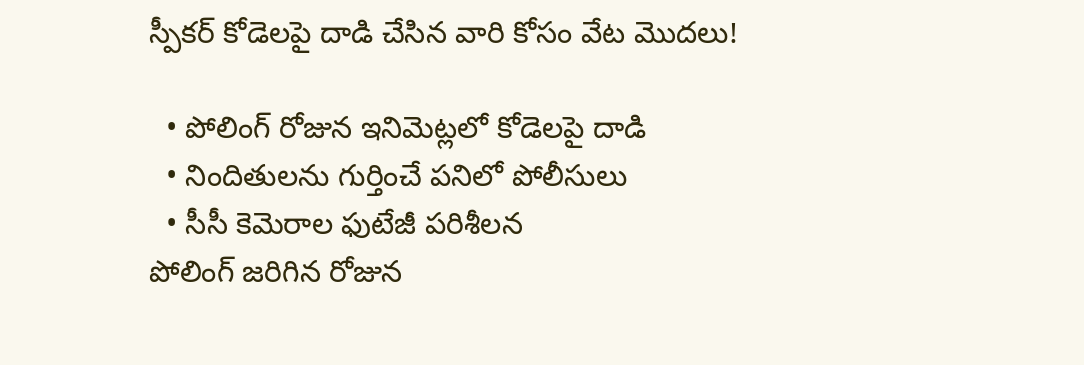స్పీకర్ కోడెలపై దాడి చేసిన వారి కోసం వేట మొదలు!

  • పోలింగ్ రోజున ఇనిమెట్లలో కోడెలపై దాడి
  • నిందితులను గుర్తించే పనిలో పోలీసులు
  • సీసీ కెమెరాల ఫుటేజీ పరిశీలన
పోలింగ్ జరిగిన రోజున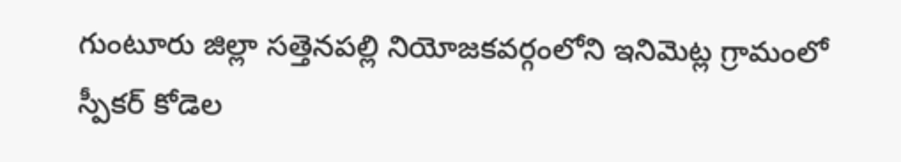గుంటూరు జిల్లా సత్తెనపల్లి నియోజకవర్గంలోని ఇనిమెట్ల గ్రామంలో స్పీకర్ కోడెల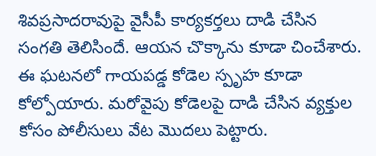శివప్రసాదరావుపై వైసీపీ కార్యకర్తలు దాడి చేసిన సంగతి తెలిసిందే. ఆయన చొక్కాను కూడా చించేశారు. ఈ ఘటనలో గాయపడ్డ కోడెల స్పృహ కూడా కోల్పోయారు. మరోవైపు కోడెలపై దాడి చేసిన వ్యక్తుల కోసం పోలీసులు వేట మొదలు పెట్టారు.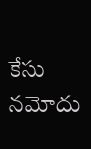కేసు నమోదు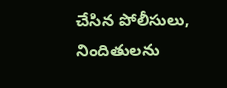చేసిన పోలీసులు, నిందితులను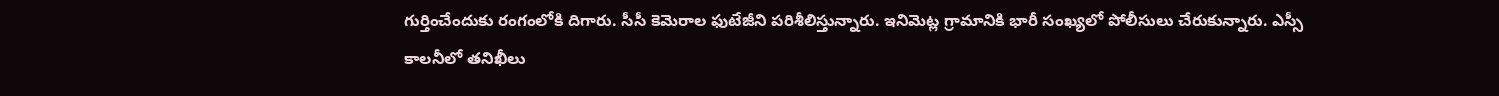గుర్తించేందుకు రంగంలోకి దిగారు. సీసీ కెమెరాల ఫుటేజీని పరిశీలిస్తున్నారు. ఇనిమెట్ల గ్రామానికి భారీ సంఖ్యలో పోలీసులు చేరుకున్నారు. ఎస్సీ కాలనీలో తనిఖీలు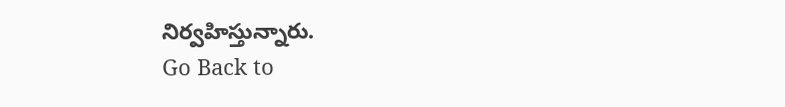నిర్వహిస్తున్నారు.
Go Back to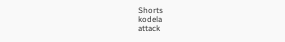Shorts
kodela
attack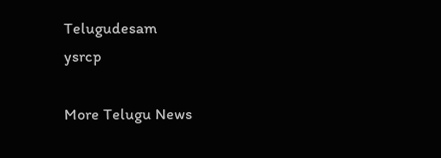Telugudesam
ysrcp

More Telugu News